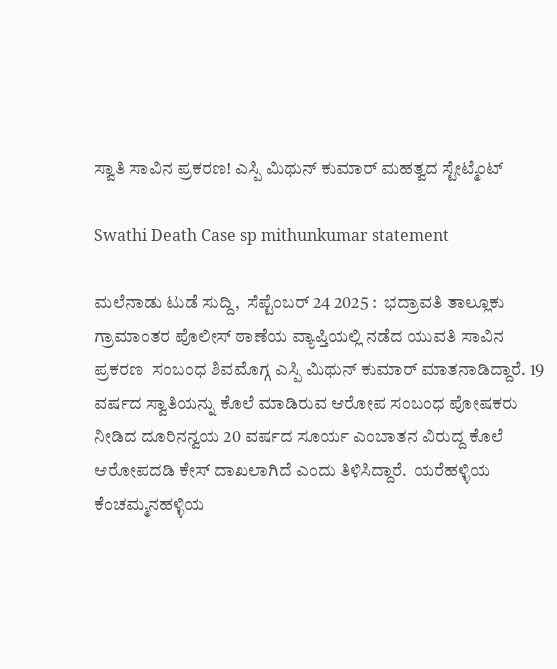ಸ್ವಾತಿ ಸಾವಿನ ಪ್ರಕರಣ! ಎಸ್ಪಿ ಮಿಥುನ್ ಕುಮಾರ್ ಮಹತ್ವದ ಸ್ಟೇಟ್ಮೆಂಟ್

Swathi Death Case sp mithunkumar statement

ಮಲೆನಾಡು ಟುಡೆ ಸುದ್ದಿ,  ಸೆಪ್ಟೆಂಬರ್ 24 2025 :  ಭದ್ರಾವತಿ ತಾಲ್ಲೂಕು ಗ್ರಾಮಾಂತರ ಪೊಲೀಸ್ ಠಾಣೆಯ ವ್ಯಾಪ್ತಿಯಲ್ಲಿ ನಡೆದ ಯುವತಿ ಸಾವಿನ ಪ್ರಕರಣ  ಸಂಬಂಧ ಶಿವಮೊಗ್ಗ ಎಸ್ಪಿ ಮಿಥುನ್ ಕುಮಾರ್ ಮಾತನಾಡಿದ್ದಾರೆ. 19 ವರ್ಷದ ಸ್ವಾತಿಯನ್ನು ಕೊಲೆ ಮಾಡಿರುವ ಆರೋಪ ಸಂಬಂಧ ಪೋಷಕರು ನೀಡಿದ ದೂರಿನನ್ವಯ 20 ವರ್ಷದ ಸೂರ್ಯ ಎಂಬಾತನ ವಿರುದ್ದ ಕೊಲೆ ಆರೋಪದಡಿ ಕೇಸ್ ದಾಖಲಾಗಿದೆ ಎಂದು ತಿಳಿಸಿದ್ದಾರೆ.  ಯರೆಹಳ್ಳಿಯ ಕೆಂಚಮ್ಮನಹಳ್ಳಿಯ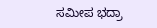ಸಮೀಪ ಭದ್ರಾ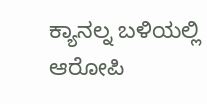ಕ್ಯಾನಲ್ನ ಬಳಿಯಲ್ಲಿ ಆರೋಪಿ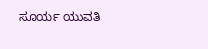ಸೂರ್ಯ ಯುವತಿ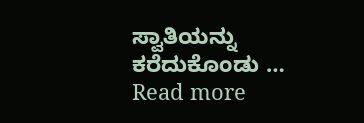ಸ್ವಾತಿಯನ್ನು ಕರೆದುಕೊಂಡು … Read more